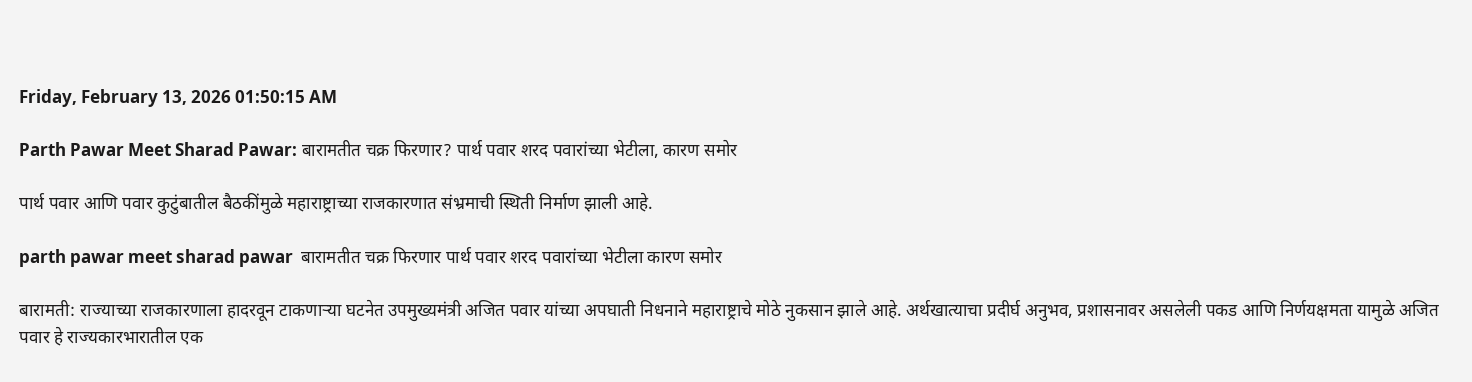Friday, February 13, 2026 01:50:15 AM

Parth Pawar Meet Sharad Pawar: बारामतीत चक्र फिरणार? पार्थ पवार शरद पवारांच्या भेटीला, कारण समोर

पार्थ पवार आणि पवार कुटुंबातील बैठकींमुळे महाराष्ट्राच्या राजकारणात संभ्रमाची स्थिती निर्माण झाली आहे.

parth pawar meet sharad pawar  बारामतीत चक्र फिरणार पार्थ पवार शरद पवारांच्या भेटीला कारण समोर

बारामती: राज्याच्या राजकारणाला हादरवून टाकणाऱ्या घटनेत उपमुख्यमंत्री अजित पवार यांच्या अपघाती निधनाने महाराष्ट्राचे मोठे नुकसान झाले आहे. अर्थखात्याचा प्रदीर्घ अनुभव, प्रशासनावर असलेली पकड आणि निर्णयक्षमता यामुळे अजित पवार हे राज्यकारभारातील एक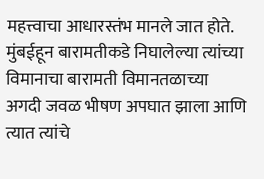महत्त्वाचा आधारस्तंभ मानले जात होते. मुंबईहून बारामतीकडे निघालेल्या त्यांच्या विमानाचा बारामती विमानतळाच्या अगदी जवळ भीषण अपघात झाला आणि त्यात त्यांचे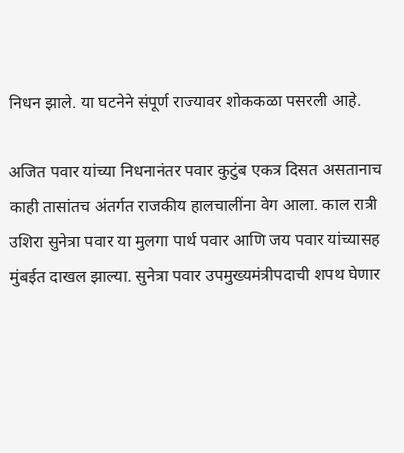निधन झाले. या घटनेने संपूर्ण राज्यावर शोककळा पसरली आहे.

अजित पवार यांच्या निधनानंतर पवार कुटुंब एकत्र दिसत असतानाच काही तासांतच अंतर्गत राजकीय हालचालींना वेग आला. काल रात्री उशिरा सुनेत्रा पवार या मुलगा पार्थ पवार आणि जय पवार यांच्यासह मुंबईत दाखल झाल्या. सुनेत्रा पवार उपमुख्यमंत्रीपदाची शपथ घेणार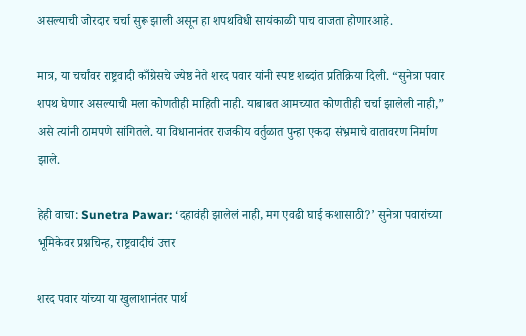असल्याची जोरदार चर्चा सुरू झाली असून हा शपथविधी सायंकाळी पाच वाजता होणारआहे.

मात्र, या चर्चांवर राष्ट्रवादी काँग्रेसचे ज्येष्ठ नेते शरद पवार यांनी स्पष्ट शब्दांत प्रतिक्रिया दिली. “सुनेत्रा पवार शपथ घेणार असल्याची मला कोणतीही माहिती नाही. याबाबत आमच्यात कोणतीही चर्चा झालेली नाही,” असे त्यांनी ठामपणे सांगितले. या विधानानंतर राजकीय वर्तुळात पुन्हा एकदा संभ्रमाचे वातावरण निर्माण झाले.

हेही वाचा: Sunetra Pawar: ‘दहावंही झालेलं नाही, मग एवढी घाई कशासाठी?’ सुनेत्रा पवारांच्या भूमिकेवर प्रश्नचिन्ह, राष्ट्रवादीचं उत्तर

शरद पवार यांच्या या खुलाशानंतर पार्थ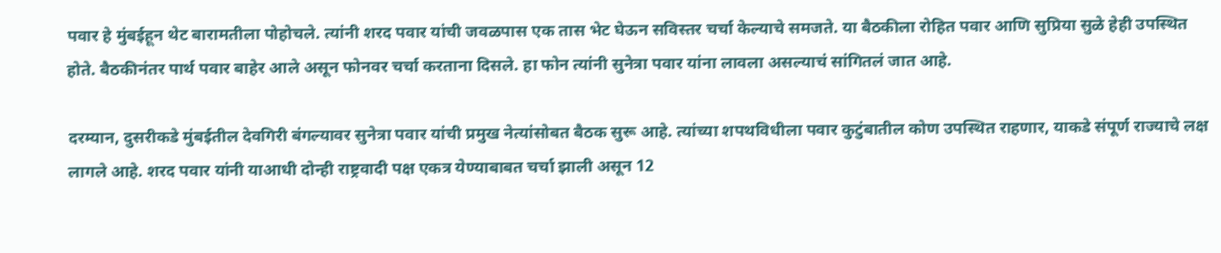पवार हे मुंबईहून थेट बारामतीला पोहोचले. त्यांनी शरद पवार यांची जवळपास एक तास भेट घेऊन सविस्तर चर्चा केल्याचे समजते. या बैठकीला रोहित पवार आणि सुप्रिया सुळे हेही उपस्थित होते. बैठकीनंतर पार्थ पवार बाहेर आले असून फोनवर चर्चा करताना दिसले. हा फोन त्यांनी सुनेत्रा पवार यांना लावला असल्याचं सांगितलं जात आहे.

दरम्यान, दुसरीकडे मुंबईतील देवगिरी बंगल्यावर सुनेत्रा पवार यांची प्रमुख नेत्यांसोबत बैठक सुरू आहे. त्यांच्या शपथविधीला पवार कुटुंबातील कोण उपस्थित राहणार, याकडे संपूर्ण राज्याचे लक्ष लागले आहे. शरद पवार यांनी याआधी दोन्ही राष्ट्रवादी पक्ष एकत्र येण्याबाबत चर्चा झाली असून 12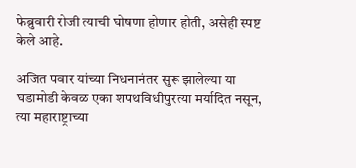फेब्रुवारी रोजी त्याची घोषणा होणार होती, असेही स्पष्ट केले आहे.

अजित पवार यांच्या निधनानंतर सुरू झालेल्या या घडामोडी केवळ एका शपथविधीपुरत्या मर्यादित नसून, त्या महाराष्ट्राच्या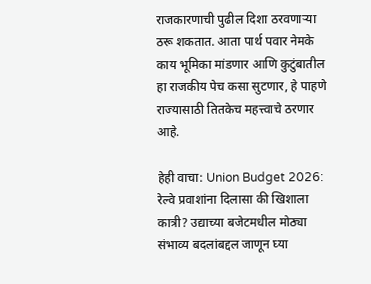राजकारणाची पुढील दिशा ठरवणाऱ्या ठरू शकतात. आता पार्थ पवार नेमके काय भूमिका मांडणार आणि कुटुंबातील हा राजकीय पेच कसा सुटणार, हे पाहणे राज्यासाठी तितकेच महत्त्वाचे ठरणार आहे.

हेही वाचा: Union Budget 2026: रेल्वे प्रवाशांना दिलासा की खिशाला कात्री? उद्याच्या बजेटमधील मोठ्या संभाव्य बदलांबद्दल जाणून घ्या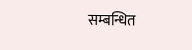सम्बन्धित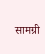सामग्री